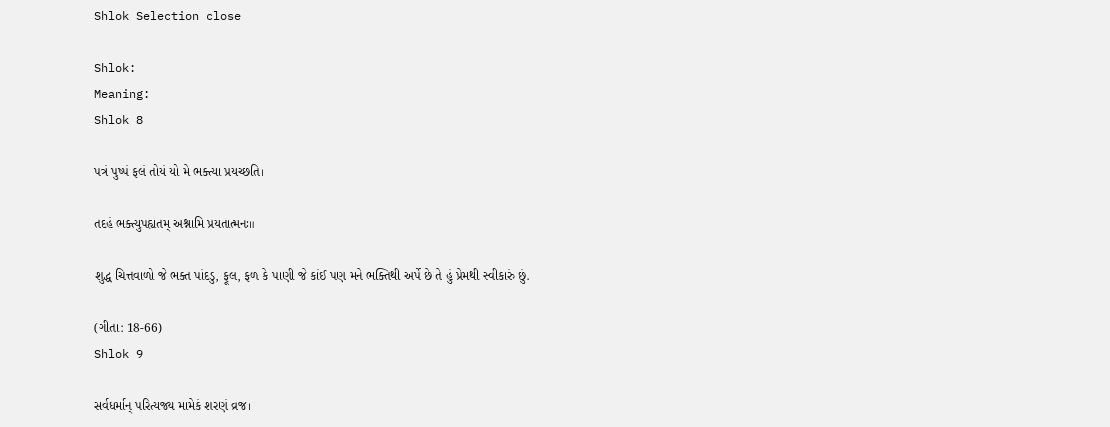Shlok Selection close

Shlok:
Meaning:
Shlok 8

પત્રં પુષ્પં ફલં તોયં યો મે ભક્ત્યા પ્રયચ્છતિ।

તદહં ભક્ત્યુપહ્યતમ્ અશ્નામિ પ્રયતાત્મનઃ॥

શુદ્ધ ચિત્તવાળો જે ભક્ત પાંદડુ, ફૂલ, ફળ કે પાણી જે કાંઈ પણ મને ભક્તિથી અર્પે છે તે હું પ્રેમથી સ્વીકારું છું.

(ગીતા: 18-66)
Shlok 9

સર્વધર્માન્ પરિત્યજ્ય મામેકં શરણં વ્રજ।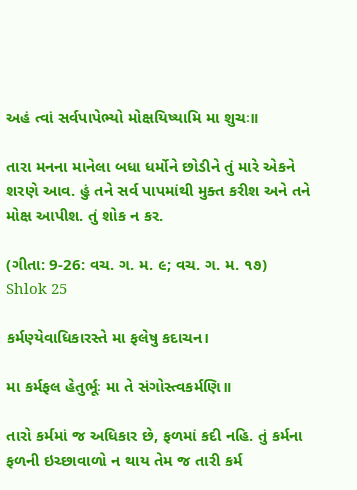અહં ત્વાં સર્વપાપેભ્યો મોક્ષયિષ્યામિ મા શુચઃ॥

તારા મનના માનેલા બધા ધર્મોને છોડીને તું મારે એકને શરણે આવ. હું તને સર્વ પાપમાંથી મુક્ત કરીશ અને તને મોક્ષ આપીશ. તું શોક ન કર.

(ગીતા: 9-26: વચ. ગ. મ. ૯; વચ. ગ. મ. ૧૭)
Shlok 25

કર્મણ્યેવાધિકારસ્તે મા ફલેષુ કદાચન।

મા કર્મફલ હેતુર્ભૂઃ મા તે સંગોસ્ત્વકર્મણિ॥

તારો કર્મમાં જ અધિકાર છે, ફળમાં કદી નહિ. તું કર્મના ફળની ઇચ્છાવાળો ન થાય તેમ જ તારી કર્મ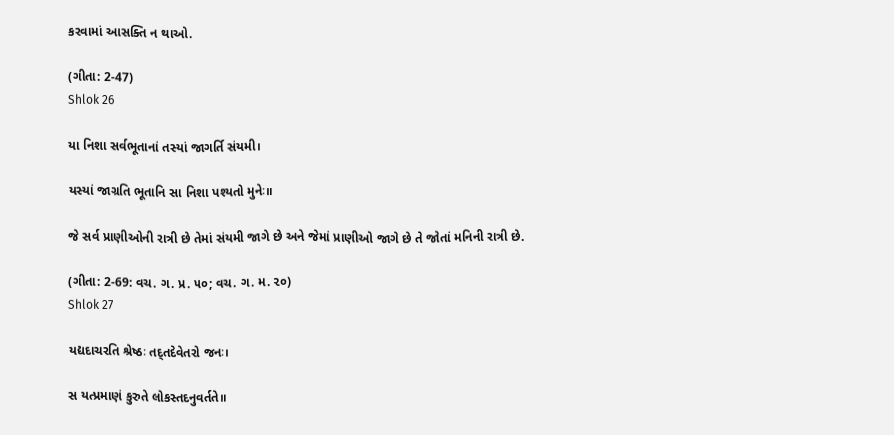કરવામાં આસક્તિ ન થાઓ.

(ગીતા: 2-47)
Shlok 26

યા નિશા સર્વભૂતાનાં તસ્યાં જાગર્તિ સંયમી।

યસ્યાં જાગ્રતિ ભૂતાનિ સા નિશા પશ્યતો મુનેઃ॥

જે સર્વ પ્રાણીઓની રાત્રી છે તેમાં સંયમી જાગે છે અને જેમાં પ્રાણીઓ જાગે છે તે જોતાં મનિની રાત્રી છે.

(ગીતા: 2-69: વચ. ગ. પ્ર. ૫૦; વચ. ગ. મ. ૨૦)
Shlok 27

યદ્યદાચરતિ શ્રેષ્ઠઃ તદ્‍તદેવેતરો જનઃ।

સ યત્‍પ્રમાણં કુરુતે લોકસ્તદનુવર્તતે॥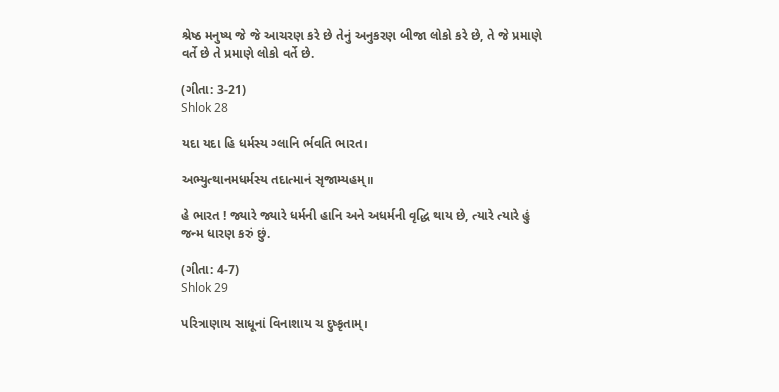શ્રેષ્ઠ મનુષ્ય જે જે આચરણ કરે છે તેનું અનુકરણ બીજા લોકો કરે છે, તે જે પ્રમાણે વર્તે છે તે પ્રમાણે લોકો વર્તે છે.

(ગીતા: 3-21)
Shlok 28

યદા યદા હિ ધર્મસ્ય ગ્લાનિ ર્ભવતિ ભારત।

અભ્યુત્થાનમધર્મસ્ય તદાત્માનં સૃજામ્યહમ્॥

હે ભારત ! જ્યારે જ્યારે ધર્મની હાનિ અને અધર્મની વૃદ્ધિ થાય છે, ત્યારે ત્યારે હું જન્મ ધારણ કરું છું.

(ગીતા: 4-7)
Shlok 29

પરિત્રાણાય સાધૂનાં વિનાશાય ચ દુષ્કૃતામ્।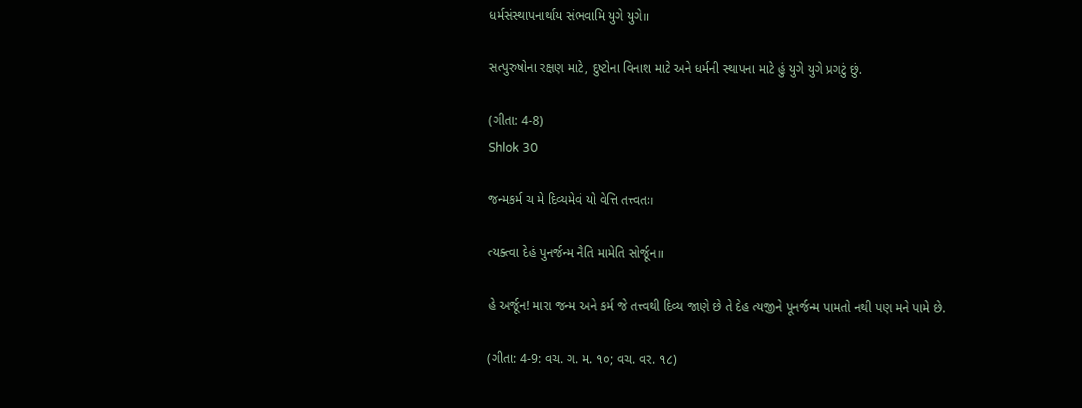ધર્મસંસ્થાપનાર્થાય સંભવામિ યુગે યુગે॥

સત્પુરુષોના રક્ષણ માટે, દુષ્ટોના વિનાશ માટે અને ધર્મની સ્થાપના માટે હું યુગે યુગે પ્રગટું છું.

(ગીતા: 4-8)
Shlok 30

જન્મકર્મ ચ મે દિવ્યમેવં યો વેત્તિ તત્ત્વતઃ।

ત્યક્‍ત્વા દેહં પુનર્જન્મ નૈતિ મામેતિ સોર્જૂન॥

હે અર્જૂન! મારા જન્મ અને કર્મ જે તત્ત્વથી દિવ્ય જાણે છે તે દેહ ત્યજીને પૂનર્જન્મ પામતો નથી પણ મને પામે છે.

(ગીતા: 4-9: વચ. ગ. મ. ૧૦; વચ. વર. ૧૮)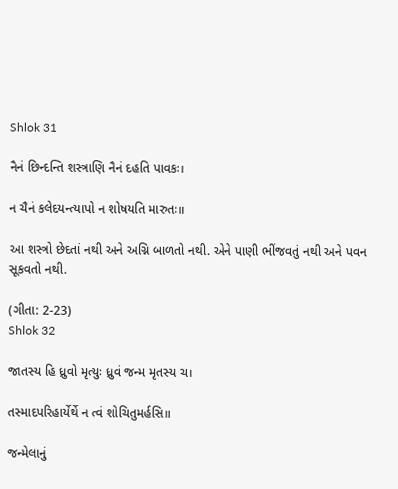Shlok 31

નૈનં છિન્દન્તિ શસ્ત્રાણિ નૈનં દહતિ પાવકઃ।

ન ચૈનં કલેદયન્ત્યાપો ન શોષયતિ મારુતઃ॥

આ શસ્ત્રો છેદતાં નથી અને અગ્નિ બાળતો નથી. એને પાણી ભીંજવતું નથી અને પવન સૂકવતો નથી.

(ગીતા: 2-23)
Shlok 32

જાતસ્ય હિ ધ્રુવો મૃત્યુઃ ધ્રુવં જન્મ મૃતસ્ય ચ।

તસ્માદપરિહાર્યેર્થે ન ત્વં શોચિતુમર્હસિ॥

જન્મેલાનું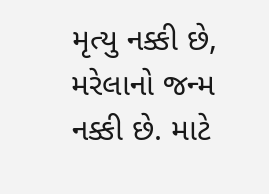મૃત્યુ નક્કી છે, મરેલાનો જન્મ નક્કી છે. માટે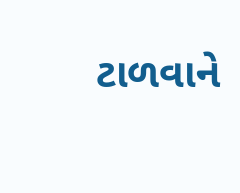ટાળવાને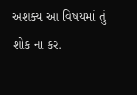અશક્ય આ વિષયમાં તું શોક ના કર.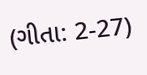(ગીતા: 2-27)